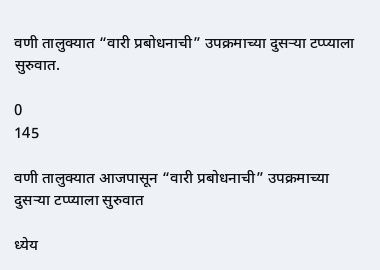वणी तालुक्यात “वारी प्रबोधनाची” उपक्रमाच्या दुसऱ्या टप्प्याला सुरुवात.

0
145

वणी तालुक्यात आजपासून “वारी प्रबोधनाची” उपक्रमाच्या दुसऱ्या टप्प्याला सुरुवात

ध्येय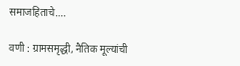समाजहिताचे….

वणी : ग्रामसमृद्धी, नैतिक मूल्यांची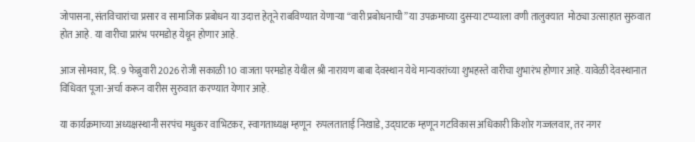जोपासना, संतविचारांचा प्रसार व सामाजिक प्रबोधन या उदात्त हेतूने राबविण्यात येणाऱ्या “वारी प्रबोधनाची” या उपक्रमाच्या दुसऱ्या टप्प्याला वणी तालुक्यात  मोठ्या उत्साहात सुरुवात होत आहे. या वारीचा प्रारंभ परमडोह येथून होणार आहे.

आज सोमवार, दि. 9 फेब्रुवारी 2026 रोजी सकाळी 10 वाजता परमडोह येथील श्री नारायण बाबा देवस्थान येथे मान्यवरांच्या शुभहस्ते वारीचा शुभारंभ होणार आहे. यावेळी देवस्थानात विधिवत पूजा-अर्चा करून वारीस सुरुवात करण्यात येणार आहे.

या कार्यक्रमाच्या अध्यक्षस्थानी सरपंच मधुकर वाभिटकर, स्वागताध्यक्ष म्हणून  रुपलताताई निखाडे, उद्घाटक म्हणून गटविकास अधिकारी किशोर गज्जलवार, तर नगर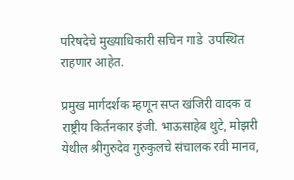परिषदेचे मुख्याधिकारी सचिन गाडे  उपस्थित राहणार आहेत.

प्रमुख मार्गदर्शक म्हणून सप्त खंजिरी वादक व राष्ट्रीय किर्तनकार इंजी. भाऊसाहेब थुटे, मोझरी येथील श्रीगुरुदेव गुरुकुलचे संचालक रवी मानव,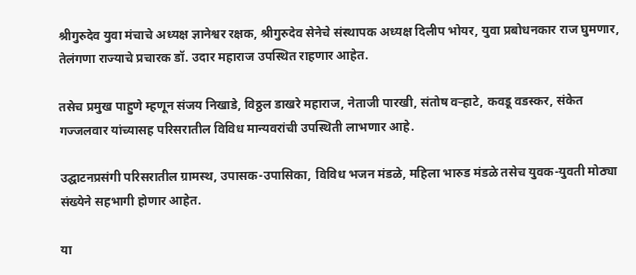श्रीगुरुदेव युवा मंचाचे अध्यक्ष ज्ञानेश्वर रक्षक, श्रीगुरुदेव सेनेचे संस्थापक अध्यक्ष दिलीप भोयर, युवा प्रबोधनकार राज घुमणार, तेलंगणा राज्याचे प्रचारक डॉ. उदार महाराज उपस्थित राहणार आहेत.

तसेच प्रमुख पाहुणे म्हणून संजय निखाडे, विठ्ठल डाखरे महाराज, नेताजी पारखी, संतोष वऱ्हाटे, कवडू वडस्कर, संकेत गज्जलवार यांच्यासह परिसरातील विविध मान्यवरांची उपस्थिती लाभणार आहे.

उद्घाटनप्रसंगी परिसरातील ग्रामस्थ, उपासक-उपासिका, विविध भजन मंडळे, महिला भारुड मंडळे तसेच युवक-युवती मोठ्या संख्येने सहभागी होणार आहेत.

या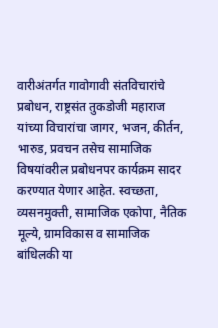वारीअंतर्गत गावोगावी संतविचारांचे प्रबोधन, राष्ट्रसंत तुकडोजी महाराज यांच्या विचारांचा जागर, भजन, कीर्तन, भारुड, प्रवचन तसेच सामाजिक विषयांवरील प्रबोधनपर कार्यक्रम सादर करण्यात येणार आहेत. स्वच्छता, व्यसनमुक्ती, सामाजिक एकोपा, नैतिक मूल्ये, ग्रामविकास व सामाजिक बांधिलकी या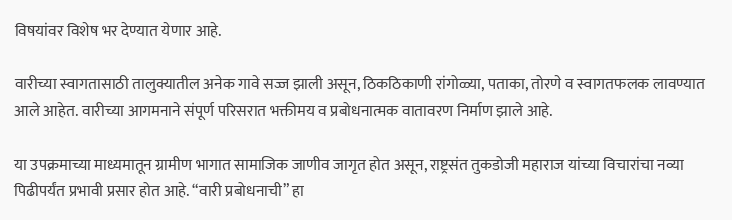विषयांवर विशेष भर देण्यात येणार आहे.

वारीच्या स्वागतासाठी तालुक्यातील अनेक गावे सज्ज झाली असून, ठिकठिकाणी रांगोळ्या, पताका, तोरणे व स्वागतफलक लावण्यात आले आहेत. वारीच्या आगमनाने संपूर्ण परिसरात भक्तीमय व प्रबोधनात्मक वातावरण निर्माण झाले आहे.

या उपक्रमाच्या माध्यमातून ग्रामीण भागात सामाजिक जाणीव जागृत होत असून, राष्ट्रसंत तुकडोजी महाराज यांच्या विचारांचा नव्या पिढीपर्यंत प्रभावी प्रसार होत आहे. “वारी प्रबोधनाची” हा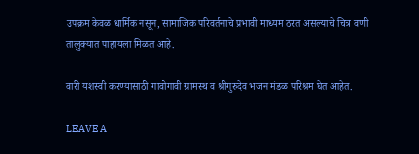उपक्रम केवळ धार्मिक नसून, सामाजिक परिवर्तनाचे प्रभावी माध्यम ठरत असल्याचे चित्र वणी तालुक्यात पाहायला मिळत आहे.

वारी यशस्वी करण्यासाठी गावोगावी ग्रामस्थ व श्रीगुरुदेव भजन मंडळ परिश्रम घेत आहेत.

LEAVE A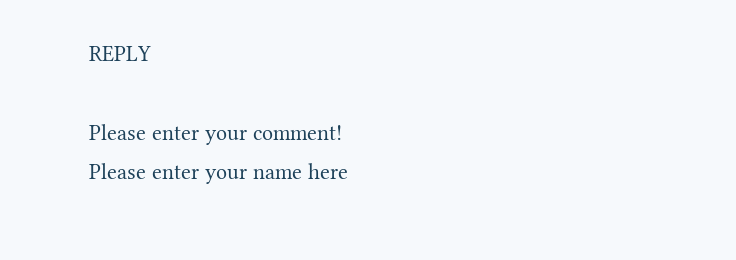REPLY

Please enter your comment!
Please enter your name here